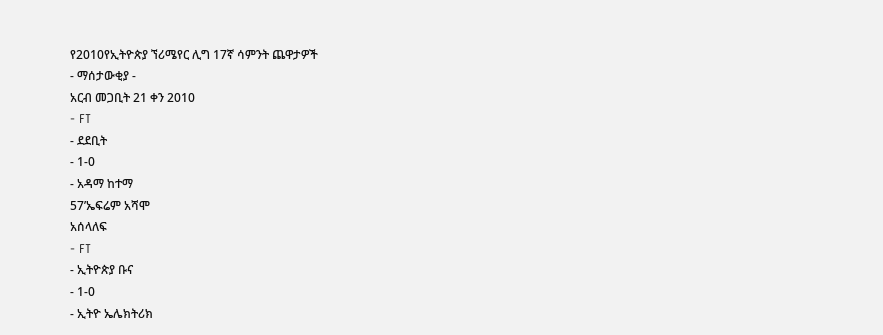የ2010የኢትዮጵያ ኘሪሜየር ሊግ 17ኛ ሳምንት ጨዋታዎች
- ማሰታውቂያ -
አርብ መጋቢት 21 ቀን 2010
- FT
- ደደቢት
- 1-0
- አዳማ ከተማ
57’ኤፍሬም አሻሞ
አሰላለፍ
- FT
- ኢትዮጵያ ቡና
- 1-0
- ኢትዮ ኤሌክትሪክ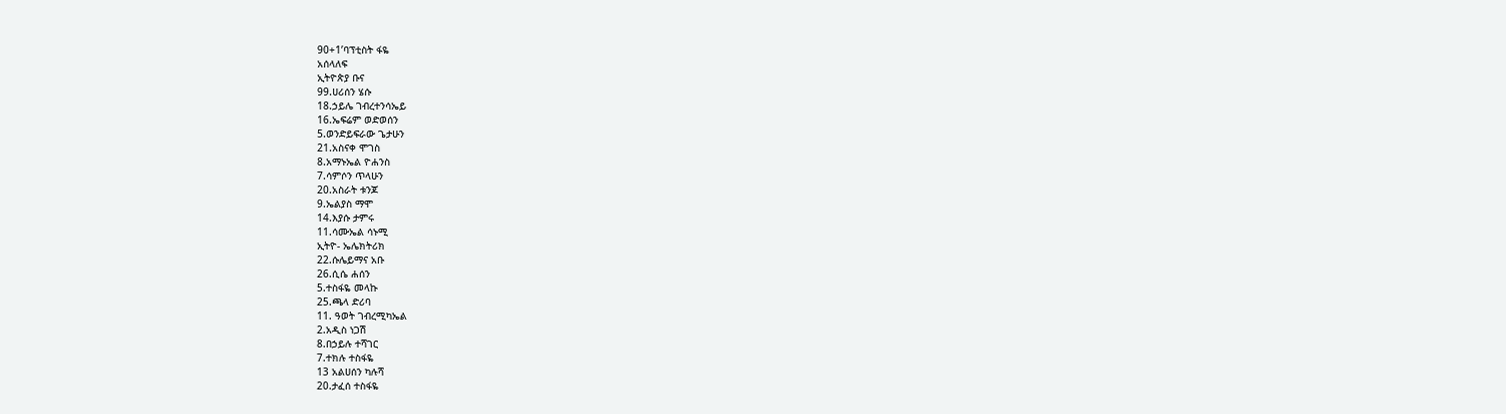90+1’ባፕቲስት ፋዬ
አሰላለፍ
ኢትዮጵያ ቡና
99.ሀሪሰን ሄሱ
18.ኃይሌ ገብረተንሳኤይ
16.ኤፍሬም ወድወሰን
5.ወንድይፍራው ጌታሁን
21.አስናቀ ሞገስ
8.አማኑኤል ዮሐንስ
7.ሳምሶን ጥላሁን
20.አስራት ቱንጆ
9.ኤልያስ ማሞ
14.እያሱ ታምሩ
11.ሳሙኤል ሳኑሚ
ኢትዮ- ኤሌክትሪክ
22.ሱሌይማና አቡ
26.ሲሴ ሐሰን
5.ተስፋዬ መላኩ
25.ጫላ ድሪባ
11. ዓወት ገብረሚካኤል
2.አዲስ ነጋሽ
8.በኃይሉ ተሻገር
7.ተክሉ ተስፋዬ
13 አልሀሰን ካሉሻ
20.ታፈሰ ተስፋዬ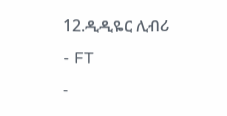12.ዲዲዬር ሊብሪ
- FT
-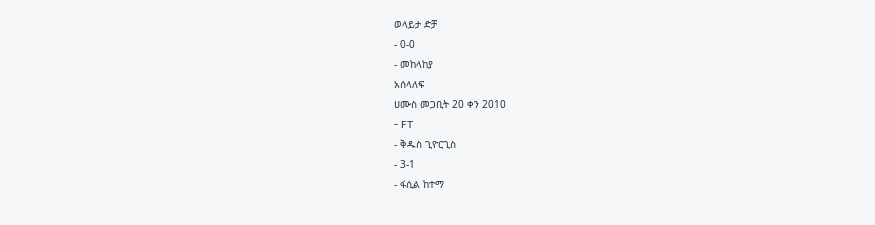ወላይታ ድቻ
- 0-0
- መከላከያ
አሰላለፍ
ሀሙስ መጋቢት 20 ቀን 2010
- FT
- ቅዱስ ጊዮርጊስ
- 3-1
- ፋሲል ከተማ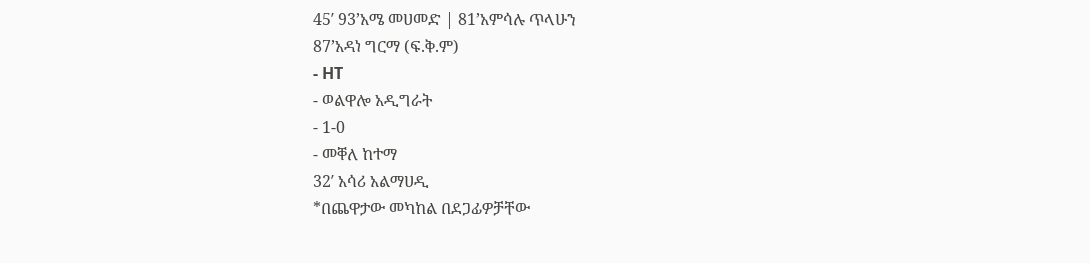45′ 93’አሜ መሀመድ | 81’አምሳሉ ጥላሁን
87’አዳነ ግርማ (ፍ.ቅ.ም)
- HT
- ወልዋሎ አዲግራት
- 1-0
- መቐለ ከተማ
32′ አሳሪ አልማሀዲ
*በጨዋታው መካከል በደጋፊዎቻቸው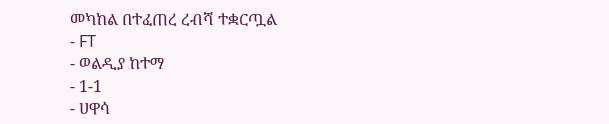መካከል በተፈጠረ ረብሻ ተቋርጧል
- FT
- ወልዲያ ከተማ
- 1-1
- ሀዋሳ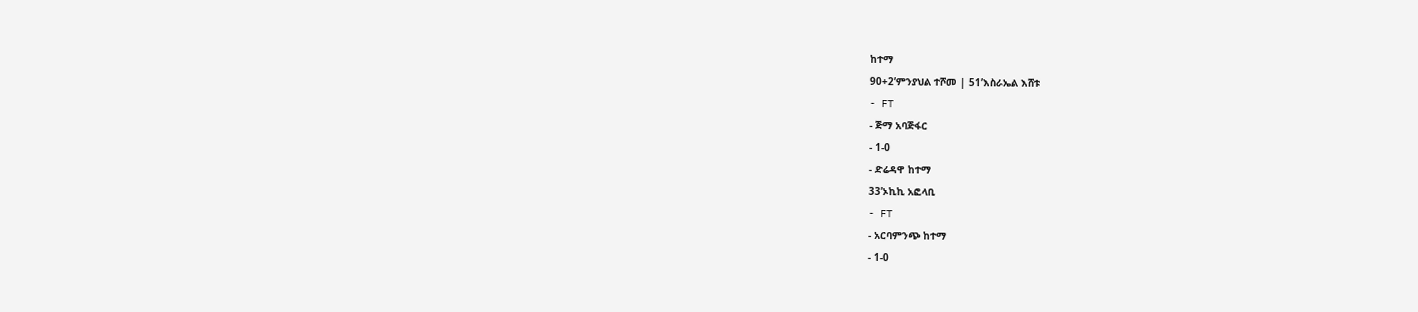ከተማ
90+2’ምንያህል ተሾመ | 51’እስራኤል እሸቱ
- FT
- ጅማ አባጅፋር
- 1-0
- ድሬዳዋ ከተማ
33’ኦኪኪ አፎላቢ
- FT
- አርባምንጭ ከተማ
- 1-0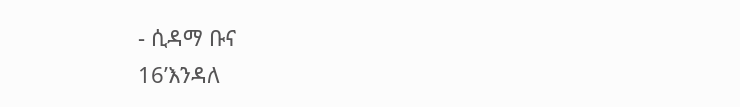- ሲዳማ ቡና
16’እንዳለ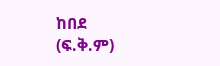ከበደ (ፍ.ቅ.ም)